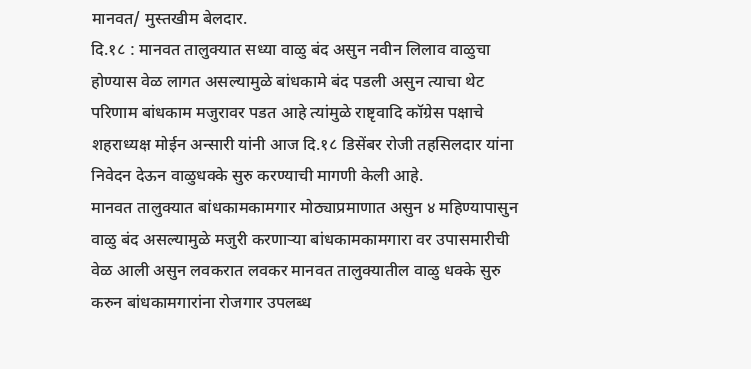मानवत/ मुस्तखीम बेलदार.
दि.१८ : मानवत तालुक्यात सध्या वाळु बंद असुन नवीन लिलाव वाळुचा होण्यास वेळ लागत असल्यामुळे बांधकामे बंद पडली असुन त्याचा थेट परिणाम बांधकाम मजुरावर पडत आहे त्यांमुळे राष्टृवादि कॉग्रेस पक्षाचे शहराध्यक्ष मोईन अन्सारी यांनी आज दि.१८ डिसेंबर रोजी तहसिलदार यांना निवेदन देऊन वाळुधक्के सुरु करण्याची मागणी केली आहे.
मानवत तालुक्यात बांधकामकामगार मोठ्याप्रमाणात असुन ४ महिण्यापासुन वाळु बंद असल्यामुळे मजुरी करणाऱ्या बांधकामकामगारा वर उपासमारीची वेळ आली असुन लवकरात लवकर मानवत तालुक्यातील वाळु धक्के सुरु करुन बांधकामगारांना रोजगार उपलब्ध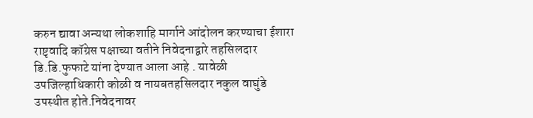करुन द्यावा अन्यथा लोकशाहि मार्गाने आंदोलन करण्याचा ईशारा राष्टृवादि कॉग्रेस पक्षाच्या वतीने निवेदनाद्वारे तहसिलदार डि.डि.फुफाटे यांना देण्यात आला आहे . यावेळी उपजिल्हाधिकारी कोळी व नायबतहसिलदार नकुल वाघुंडे उपस्थीत होते.निवेदनावर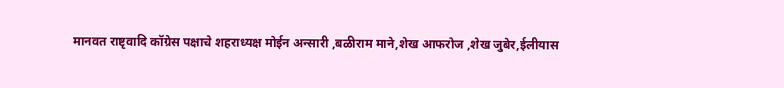मानवत राष्टृवादि कॉग्रेस पक्षाचे शहराध्यक्ष मोईन अन्सारी ,बळीराम माने,शेख आफरोज ,शेख जुबेर,ईलीयास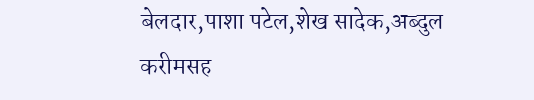बेलदार,पाशा पटेल,शेख सादेक,अब्दुल करीमसह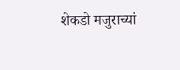शेकडो मजुराच्यां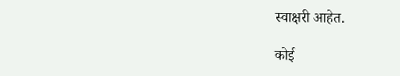स्वाक्षरी आहेत.

कोई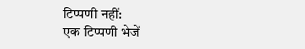टिप्पणी नहीं:
एक टिप्पणी भेजें